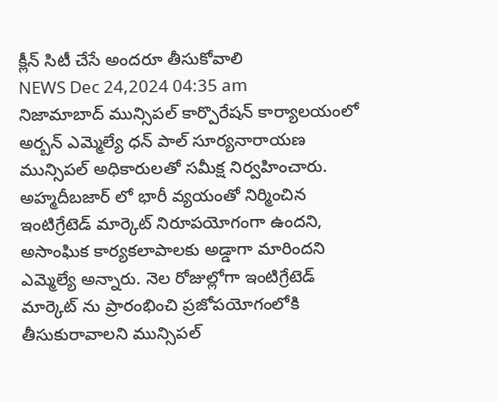క్లీన్ సిటీ చేసే అందరూ తీసుకోవాలి
NEWS Dec 24,2024 04:35 am
నిజామాబాద్ మున్సిపల్ కార్పొరేషన్ కార్యాలయంలో అర్బన్ ఎమ్మెల్యే ధన్ పాల్ సూర్యనారాయణ మున్సిపల్ అధికారులతో సమీక్ష నిర్వహించారు. అహ్మదీబజార్ లో భారీ వ్యయంతో నిర్మించిన ఇంటిగ్రేటెడ్ మార్కెట్ నిరూపయోగంగా ఉందని, అసాంఘిక కార్యకలాపాలకు అడ్డాగా మారిందని ఎమ్మెల్యే అన్నారు. నెల రోజుల్లోగా ఇంటిగ్రేటెడ్ మార్కెట్ ను ప్రారంభించి ప్రజోపయోగంలోకి తీసుకురావాలని మున్సిపల్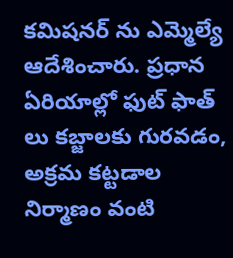కమిషనర్ ను ఎమ్మెల్యే ఆదేశించారు. ప్రధాన ఏరియాల్లో ఫుట్ ఫాత్ లు కబ్జాలకు గురవడం, అక్రమ కట్టడాల నిర్మాణం వంటి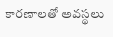కారణాలతో అవస్థలు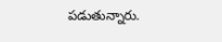పడుతున్నారు.